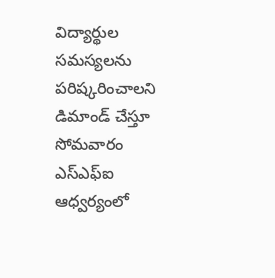విద్యార్థుల సమస్యలను పరిష్కరించాలని డిమాండ్ చేస్తూ సోమవారం ఎస్ఎఫ్ఐ ఆధ్వర్యంలో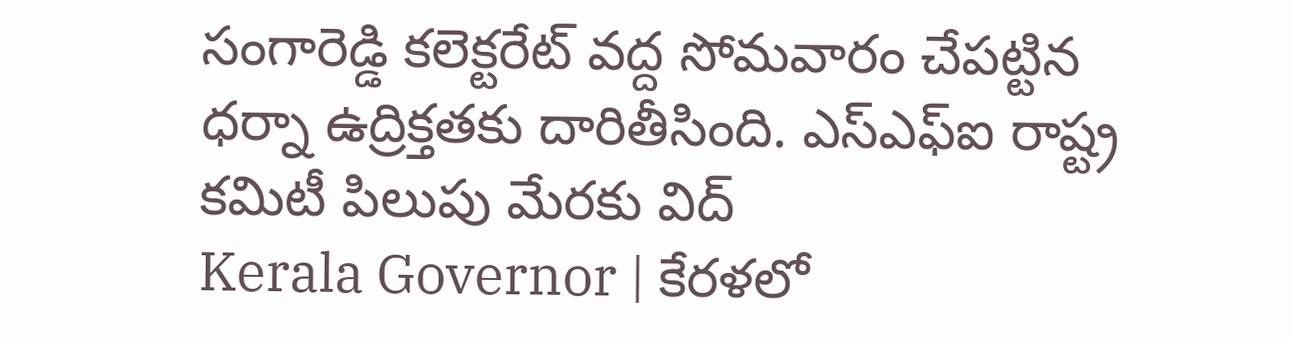సంగారెడ్డి కలెక్టరేట్ వద్ద సోమవారం చేపట్టిన ధర్నా ఉద్రిక్తతకు దారితీసింది. ఎస్ఎఫ్ఐ రాష్ట్ర కమిటీ పిలుపు మేరకు విద్
Kerala Governor | కేరళలో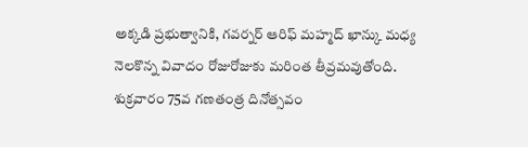అక్కడి ప్రభుత్వానికి, గవర్నర్ ఆరిఫ్ మహ్మద్ ఖాన్కు మధ్య నెలకొన్న వివాదం రోజురోజుకు మరింత తీవ్రమవుతోంది. శుక్రవారం 75వ గణతంత్ర దినోత్సవం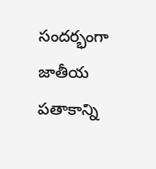సందర్భంగా జాతీయ పతాకాన్ని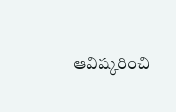ఆవిష్కరించి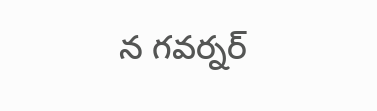న గవర్నర్